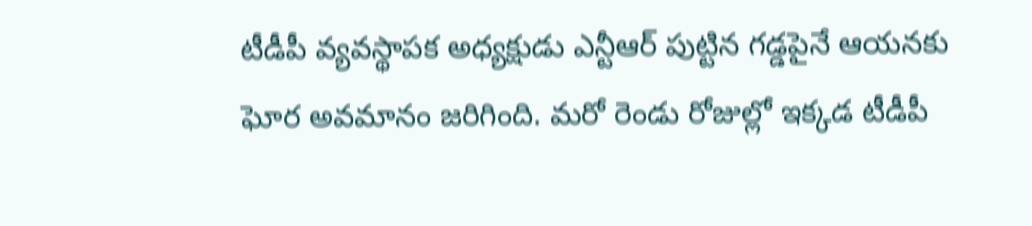టీడీపీ వ్యవస్థాపక అధ్యక్షుడు ఎన్టీఆర్ పుట్టిన గడ్డపైనే ఆయనకు ఘోర అవమానం జరిగింది. మరో రెండు రోజుల్లో ఇక్కడ టీడీపీ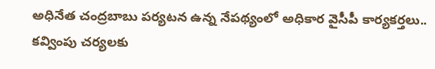అధినేత చంద్రబాబు పర్యటన ఉన్న నేపథ్యంలో అధికార వైసీపీ కార్యకర్తలు.. కవ్వింపు చర్యలకు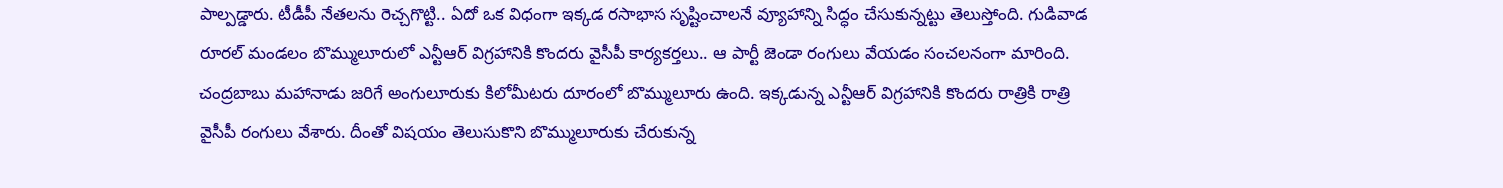పాల్పడ్డారు. టీడీపీ నేతలను రెచ్చగొట్టి.. ఏదో ఒక విధంగా ఇక్కడ రసాభాస సృష్టించాలనే వ్యూహాన్ని సిద్ధం చేసుకున్నట్టు తెలుస్తోంది. గుడివాడ రూరల్ మండలం బొమ్ములూరులో ఎన్టీఆర్ విగ్రహానికి కొందరు వైసీపీ కార్యకర్తలు.. ఆ పార్టీ జెండా రంగులు వేయడం సంచలనంగా మారింది.
చంద్రబాబు మహానాడు జరిగే అంగులూరుకు కిలోమీటరు దూరంలో బొమ్ములూరు ఉంది. ఇక్కడున్న ఎన్టీఆర్ విగ్రహానికి కొందరు రాత్రికి రాత్రి వైసీపీ రంగులు వేశారు. దీంతో విషయం తెలుసుకొని బొమ్ములూరుకు చేరుకున్న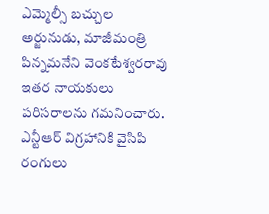ఎమ్మెల్సీ బచ్చుల అర్జునుడు, మాజీమంత్రి పిన్నమనేని వెంకటేశ్వరరావు ఇతర నాయకులు పరిసరాలను గమనించారు. ఎన్టీఆర్ విగ్రహానికి వైసిపి రంగులు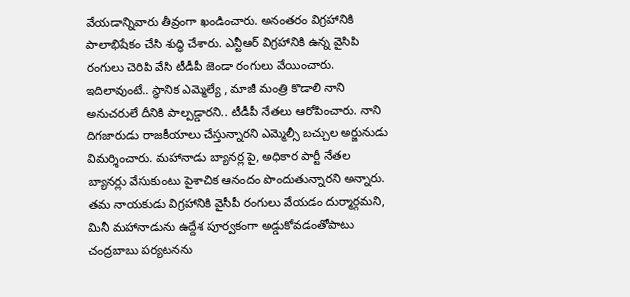వేయడాన్నివారు తీవ్రంగా ఖండించారు. అనంతరం విగ్రహానికి పాలాభిషేకం చేసి శుద్ధి చేశారు. ఎన్టీఆర్ విగ్రహానికి ఉన్న వైసిపి రంగులు చెరిపి వేసి టీడీపీ జెండా రంగులు వేయించారు.
ఇదిలావుంటే.. స్థానిక ఎమ్మెల్యే , మాజీ మంత్రి కొడాలి నాని అనుచరులే దీనికి పాల్పడ్డారని.. టీడీపీ నేతలు ఆరోపించారు. నాని దిగజారుడు రాజకీయాలు చేస్తున్నారని ఎమ్మెల్సీ బచ్చుల అర్జునుడు విమర్శించారు. మహానాడు బ్యానర్ల పై, అధికార పార్టీ నేతల బ్యానర్లు వేసుకుంటు పైశాచిక ఆనందం పొందుతున్నారని అన్నారు.
తమ నాయకుడు విగ్రహానికి వైసీపీ రంగులు వేయడం దుర్మార్గమని, మినీ మహానాడును ఉద్దేశ పూర్వకంగా అడ్డుకోవడంతోపాటు చంద్రబాబు పర్యటనను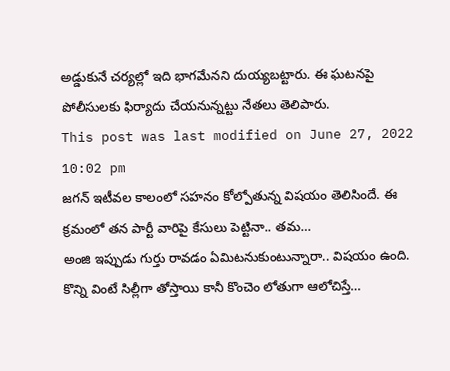అడ్డుకునే చర్యల్లో ఇది భాగమేనని దుయ్యబట్టారు. ఈ ఘటనపై పోలీసులకు ఫిర్యాదు చేయనున్నట్టు నేతలు తెలిపారు.
This post was last modified on June 27, 2022 10:02 pm
జగన్ ఇటీవల కాలంలో సహనం కోల్పోతున్న విషయం తెలిసిందే. ఈ క్రమంలో తన పార్టీ వారిపై కేసులు పెట్టినా.. తమ…
అంజి ఇప్పుడు గుర్తు రావడం ఏమిటనుకుంటున్నారా.. విషయం ఉంది. కొన్ని వింటే సిల్లీగా తోస్తాయి కానీ కొంచెం లోతుగా ఆలోచిస్తే…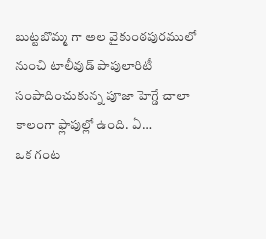బుట్టబొమ్మ గా అల వైకుంఠపురములో నుంచి టాలీవుడ్ పాపులారిటీ సంపాదించుకున్న పూజా హెగ్డే చాలా కాలంగా ఫ్లాపుల్లో ఉంది. ఏ…
ఒక గంట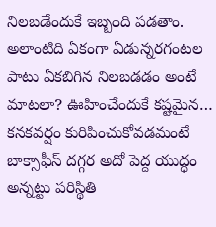నిలబడేందుకే ఇబ్బంది పడతాం. అలాంటిది ఏకంగా ఏడున్నరగంటల పాటు ఏకబిగిన నిలబడడం అంటే మాటలా? ఊహించేందుకే కష్టమైన…
కనకవర్షం కురిపించుకోవడమంటే బాక్సాఫీస్ దగ్గర అదో పెద్ద యుద్ధం అన్నట్టు పరిస్థితి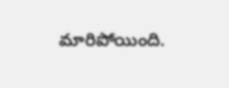మారిపోయింది.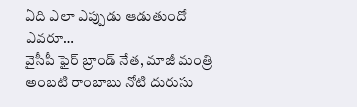ఏది ఎలా ఎప్పుడు ఆడుతుందో ఎవరూ…
వైసీపీ ఫైర్ బ్రాండ్ నేత, మాజీ మంత్రి అంబటి రాంబాబు నోటి దురుసు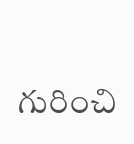గురించి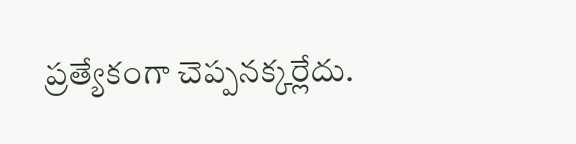ప్రత్యేకంగా చెప్పనక్కర్లేదు.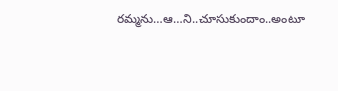రమ్మను…ఆ…ని..చూసుకుందాం..అంటూ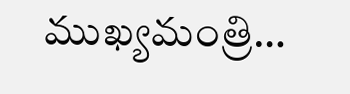ముఖ్యమంత్రి…